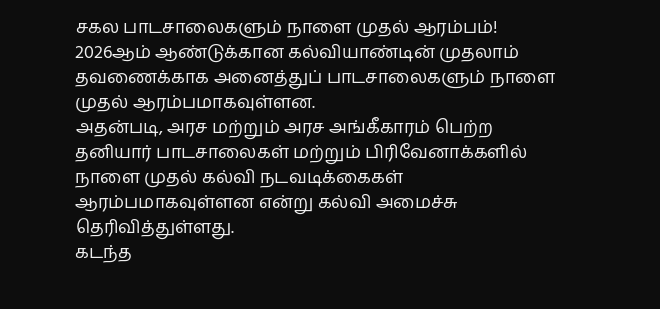சகல பாடசாலைகளும் நாளை முதல் ஆரம்பம்!
2026ஆம் ஆண்டுக்கான கல்வியாண்டின் முதலாம் தவணைக்காக அனைத்துப் பாடசாலைகளும் நாளை முதல் ஆரம்பமாகவுள்ளன.
அதன்படி, அரச மற்றும் அரச அங்கீகாரம் பெற்ற தனியார் பாடசாலைகள் மற்றும் பிரிவேனாக்களில் நாளை முதல் கல்வி நடவடிக்கைகள் ஆரம்பமாகவுள்ளன என்று கல்வி அமைச்சு தெரிவித்துள்ளது.
கடந்த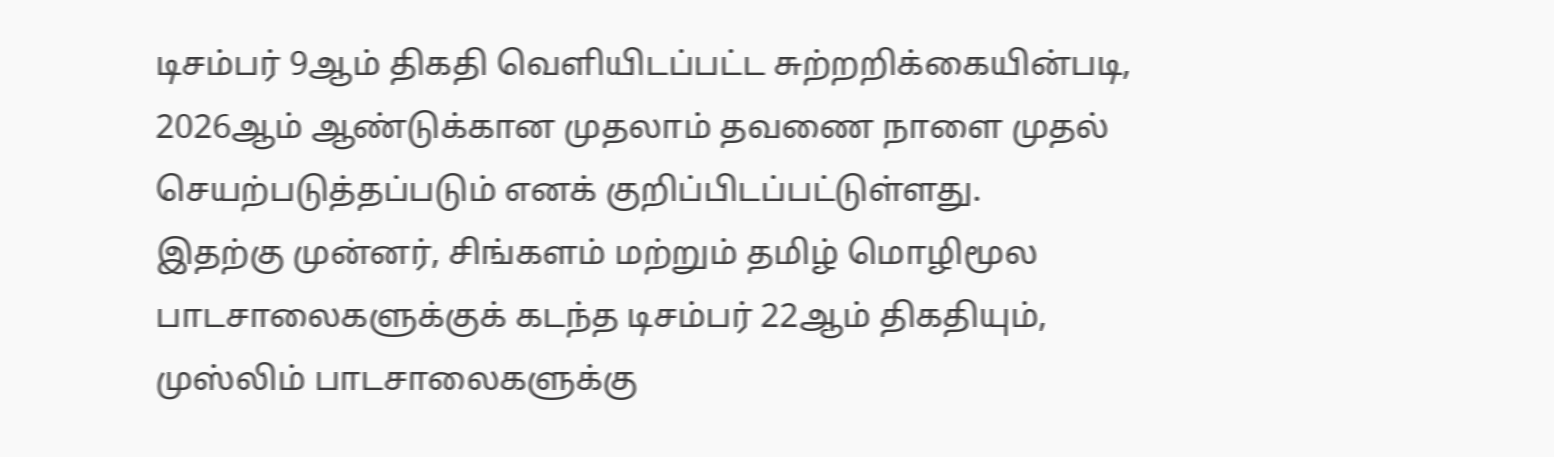டிசம்பர் 9ஆம் திகதி வெளியிடப்பட்ட சுற்றறிக்கையின்படி, 2026ஆம் ஆண்டுக்கான முதலாம் தவணை நாளை முதல் செயற்படுத்தப்படும் எனக் குறிப்பிடப்பட்டுள்ளது.
இதற்கு முன்னர், சிங்களம் மற்றும் தமிழ் மொழிமூல பாடசாலைகளுக்குக் கடந்த டிசம்பர் 22ஆம் திகதியும், முஸ்லிம் பாடசாலைகளுக்கு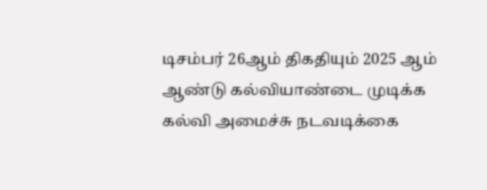டிசம்பர் 26ஆம் திகதியும் 2025 ஆம் ஆண்டு கல்வியாண்டை முடிக்க கல்வி அமைச்சு நடவடிக்கை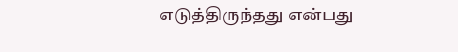எடுத்திருந்தது என்பது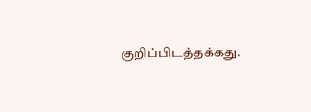குறிப்பிடத்தக்கது.